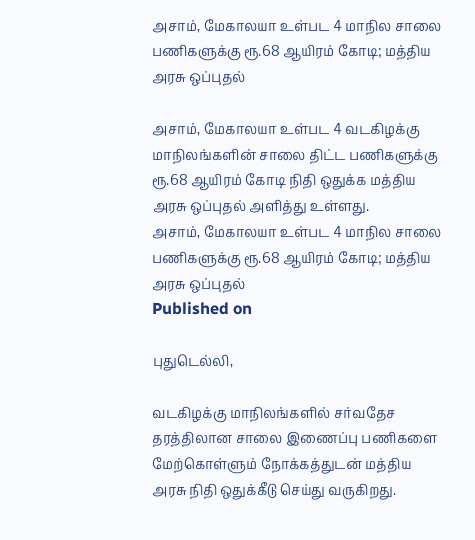அசாம், மேகாலயா உள்பட 4 மாநில சாலை பணிகளுக்கு ரூ.68 ஆயிரம் கோடி; மத்திய அரசு ஒப்புதல்

அசாம், மேகாலயா உள்பட 4 வடகிழக்கு மாநிலங்களின் சாலை திட்ட பணிகளுக்கு ரூ.68 ஆயிரம் கோடி நிதி ஒதுக்க மத்திய அரசு ஒப்புதல் அளித்து உள்ளது.
அசாம், மேகாலயா உள்பட 4 மாநில சாலை பணிகளுக்கு ரூ.68 ஆயிரம் கோடி; மத்திய அரசு ஒப்புதல்
Published on

புதுடெல்லி,

வடகிழக்கு மாநிலங்களில் சர்வதேச தரத்திலான சாலை இணைப்பு பணிகளை மேற்கொள்ளும் நோக்கத்துடன் மத்திய அரசு நிதி ஒதுக்கீடு செய்து வருகிறது.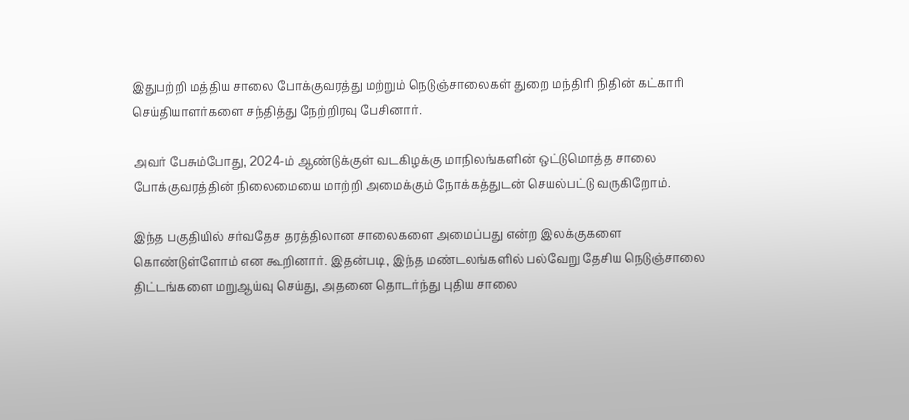இதுபற்றி மத்திய சாலை போக்குவரத்து மற்றும் நெடுஞ்சாலைகள் துறை மந்திரி நிதின் கட்காரி செய்தியாளர்களை சந்தித்து நேற்றிரவு பேசினார்.

அவர் பேசும்போது, 2024-ம் ஆண்டுக்குள் வடகிழக்கு மாநிலங்களின் ஒட்டுமொத்த சாலை போக்குவரத்தின் நிலைமையை மாற்றி அமைக்கும் நோக்கத்துடன் செயல்பட்டு வருகிறோம்.

இந்த பகுதியில் சர்வதேச தரத்திலான சாலைகளை அமைப்பது என்ற இலக்குகளை கொண்டுள்ளோம் என கூறினார். இதன்படி, இந்த மண்டலங்களில் பல்வேறு தேசிய நெடுஞ்சாலை திட்டங்களை மறுஆய்வு செய்து, அதனை தொடர்ந்து புதிய சாலை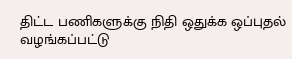திட்ட பணிகளுக்கு நிதி ஒதுக்க ஒப்புதல் வழங்கப்பட்டு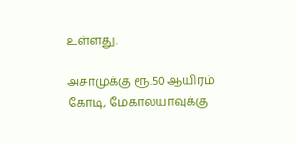உள்ளது.

அசாமுக்கு ரூ.50 ஆயிரம் கோடி, மேகாலயாவுக்கு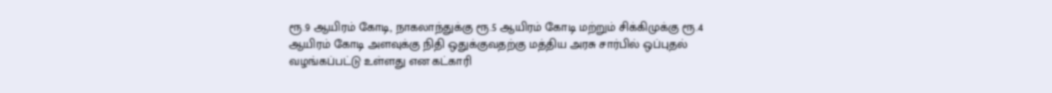ரூ.9 ஆயிரம் கோடி, நாகலாந்துக்கு ரூ.5 ஆயிரம் கோடி மற்றும் சிக்கிமுக்கு ரூ.4 ஆயிரம் கோடி அளவுக்கு நிதி ஒதுக்குவதற்கு மத்திய அரசு சார்பில் ஒப்புதல் வழங்கப்பட்டு உள்ளது என கட்காரி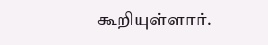கூறியுள்ளார்.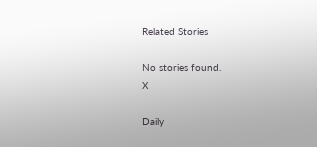Related Stories

No stories found.
X

Daily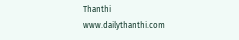Thanthi
www.dailythanthi.com